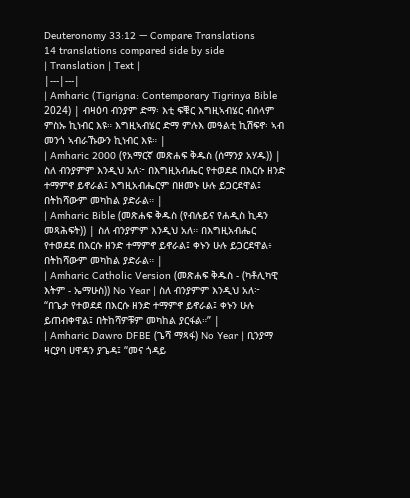Deuteronomy 33:12 — Compare Translations
14 translations compared side by side
| Translation | Text |
|---|---|
| Amharic (Tigrigna: Contemporary Tigrinya Bible 2024) | ብዛዕባ ብንያም ድማ፡ እቲ ፍቑር እግዚኣብሄር ብሰላም ምስኡ ኪነብር እዩ። እግዚኣብሄር ድማ ምሉእ መዓልቲ ኪሽፍኖ፡ ኣብ መንጎ ኣብራኹውን ኪነብር እዩ። |
| Amharic 2000 (የአማርኛ መጽሐፍ ቅዱስ (ሰማንያ አሃዱ)) | ስለ ብንያምም እንዲህ አለ፦ በእግዚአብሔር የተወደደ በእርሱ ዘንድ ተማምኖ ይኖራል፤ እግዚአብሔርም በዘመኑ ሁሉ ይጋርደዋል፤ በትከሻውም መካከል ያድራል። |
| Amharic Bible (መጽሐፍ ቅዱስ (የብሉይና የሐዲስ ኪዳን መጻሕፍት)) | ስለ ብንያምም እንዲህ አለ። በእግዚአብሔር የተወደደ በእርሱ ዘንድ ተማምኖ ይኖራል፤ ቀኑን ሁሉ ይጋርደዋል፥ በትከሻውም መካከል ያድራል። |
| Amharic Catholic Version (መጽሐፍ ቅዱስ - (ካቶሊካዊ እትም - ኤማሁስ)) No Year | ስለ ብንያምም እንዲህ አለ፦ “በጌታ የተወደደ በእርሱ ዘንድ ተማምኖ ይኖራል፤ ቀኑን ሁሉ ይጠብቀዋል፤ በትከሻዎቹም መካከል ያርፋል።” |
| Amharic Dawro DFBE (ጌሻ ማጻፋ) No Year | ቢንያማ ዛርያባ ሀዋዳን ያጌዳ፤ “መና ጎዳይ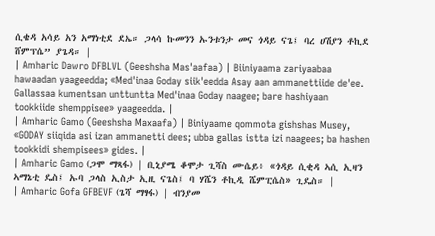ሲቄዳ አሳይ አን አማነቲደ ደኤ። ጋላሳ ኩመንን ኡንቱንታ መና ጎዳይ ናጌ፤ ባረ ሀሽያን ቶኪደ ሸምፕሴ” ያጌዳ። |
| Amharic Dawro DFBLVL (Geeshsha Mas'aafaa) | Biiniyaama zariyaabaa hawaadan yaageedda; «Med'inaa Goday siik'eedda Asay aan ammanettiide de'ee. Gallassaa kumentsan unttuntta Med'inaa Goday naagee; bare hashiyaan tookkiide shemppisee» yaageedda. |
| Amharic Gamo (Geeshsha Maxaafa) | Biniyaame qommota gishshas Musey, «GODAY siiqida asi izan ammanetti dees; ubba gallas istta izi naagees; ba hashen tookkidi shempisees» gides. |
| Amharic Gamo (ጋሞ ማጻፋ) | ቢኒያሜ ቆሞታ ጊሻስ ሙሴይ፥ «ጎዳይ ሲቂዳ ኣሲ ኢዛን ኣማኔቲ ዴስ፤ ኡባ ጋላስ ኢስታ ኢዚ ናጌስ፤ ባ ሃሼን ቶኪዲ ሼምፒሴስ» ጊዴስ። |
| Amharic Gofa GFBEVF (ጌሻ ማፃፋ) | ብንያመ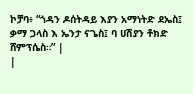ኮቻባ፥ “ጎዳን ዶሰትዳይ እያን አማነትድ ደኤስ፤ ቃማ ጋላስ እ ኤንታ ናጌስ፤ ባ ሀሽያን ቶክድ ሸምፕሴስ።” |
|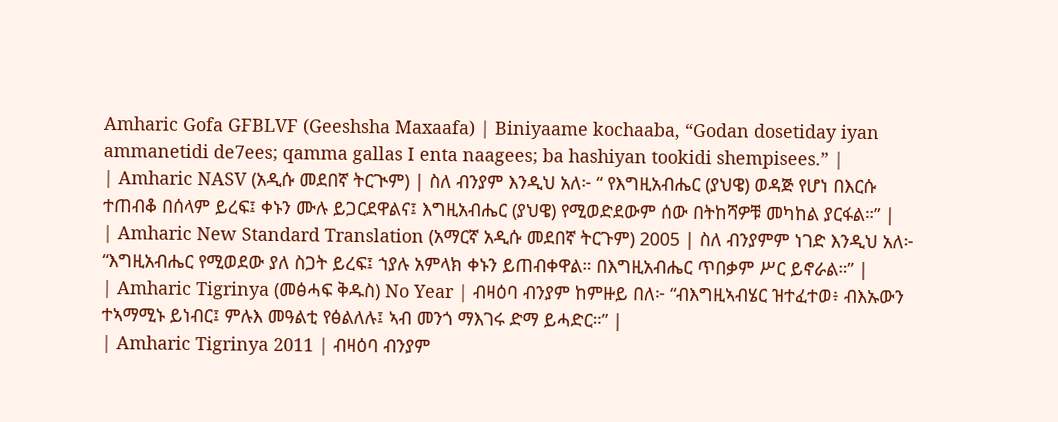Amharic Gofa GFBLVF (Geeshsha Maxaafa) | Biniyaame kochaaba, “Godan dosetiday iyan ammanetidi de7ees; qamma gallas I enta naagees; ba hashiyan tookidi shempisees.” |
| Amharic NASV (አዲሱ መደበኛ ትርጒም) | ስለ ብንያም እንዲህ አለ፦ “ የእግዚአብሔር (ያህዌ) ወዳጅ የሆነ በእርሱ ተጠብቆ በሰላም ይረፍ፤ ቀኑን ሙሉ ይጋርደዋልና፤ እግዚአብሔር (ያህዌ) የሚወድደውም ሰው በትከሻዎቹ መካከል ያርፋል።” |
| Amharic New Standard Translation (አማርኛ አዲሱ መደበኛ ትርጉም) 2005 | ስለ ብንያምም ነገድ እንዲህ አለ፦ “እግዚአብሔር የሚወደው ያለ ስጋት ይረፍ፤ ኀያሉ አምላክ ቀኑን ይጠብቀዋል። በእግዚአብሔር ጥበቃም ሥር ይኖራል።” |
| Amharic Tigrinya (መፅሓፍ ቅዱስ) No Year | ብዛዕባ ብንያም ከምዙይ በለ፦ “ብእግዚኣብሄር ዝተፈተወ፥ ብእኡውን ተኣማሚኑ ይነብር፤ ምሉእ መዓልቲ የፅልለሉ፤ ኣብ መንጎ ማእገሩ ድማ ይሓድር።” |
| Amharic Tigrinya 2011 | ብዛዕባ ብንያም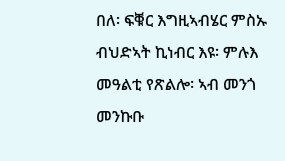በለ፡ ፍቑር እግዚኣብሄር ምስኡ ብህድኣት ኪነብር እዩ፡ ምሉእ መዓልቲ የጽልሎ፡ ኣብ መንጎ መንኩቡ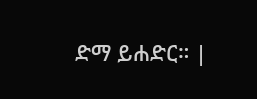ድማ ይሐድር። |